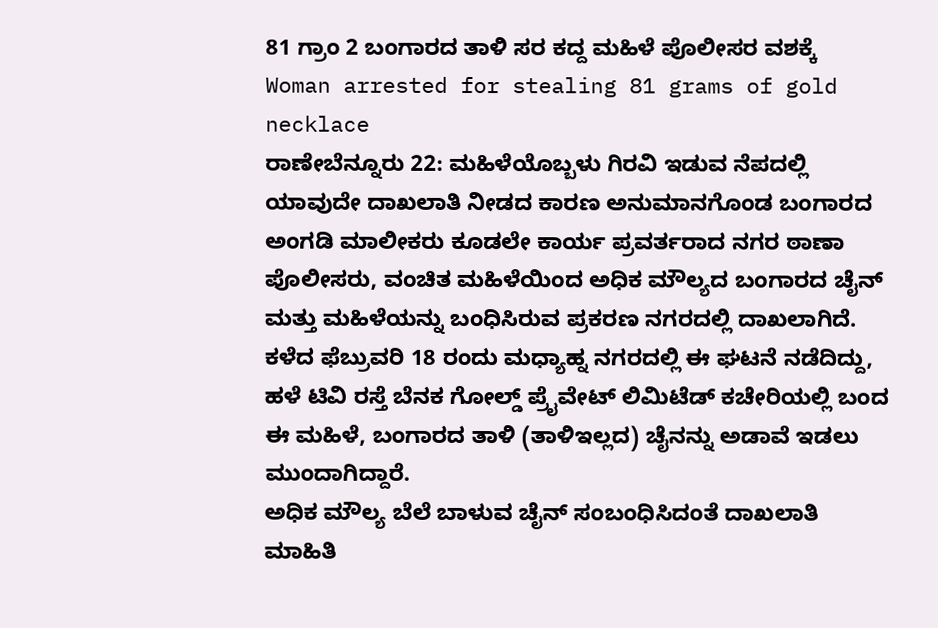81 ಗ್ರಾಂ 2 ಬಂಗಾರದ ತಾಳಿ ಸರ ಕದ್ದ ಮಹಿಳೆ ಪೊಲೀಸರ ವಶಕ್ಕೆ
Woman arrested for stealing 81 grams of gold necklace
ರಾಣೇಬೆನ್ನೂರು 22: ಮಹಿಳೆಯೊಬ್ಬಳು ಗಿರವಿ ಇಡುವ ನೆಪದಲ್ಲಿ ಯಾವುದೇ ದಾಖಲಾತಿ ನೀಡದ ಕಾರಣ ಅನುಮಾನಗೊಂಡ ಬಂಗಾರದ ಅಂಗಡಿ ಮಾಲೀಕರು ಕೂಡಲೇ ಕಾರ್ಯ ಪ್ರವರ್ತರಾದ ನಗರ ಠಾಣಾ ಪೊಲೀಸರು, ವಂಚಿತ ಮಹಿಳೆಯಿಂದ ಅಧಿಕ ಮೌಲ್ಯದ ಬಂಗಾರದ ಚೈನ್ ಮತ್ತು ಮಹಿಳೆಯನ್ನು ಬಂಧಿಸಿರುವ ಪ್ರಕರಣ ನಗರದಲ್ಲಿ ದಾಖಲಾಗಿದೆ. ಕಳೆದ ಫೆಬ್ರುವರಿ 18 ರಂದು ಮಧ್ಯಾಹ್ನ ನಗರದಲ್ಲಿ ಈ ಘಟನೆ ನಡೆದಿದ್ದು, ಹಳೆ ಟಿವಿ ರಸ್ತೆ ಬೆನಕ ಗೋಲ್ಡ್ ಪ್ರೈವೇಟ್ ಲಿಮಿಟೆಡ್ ಕಚೇರಿಯಲ್ಲಿ ಬಂದ ಈ ಮಹಿಳೆ, ಬಂಗಾರದ ತಾಳಿ (ತಾಳಿಇಲ್ಲದ) ಚೈನನ್ನು ಅಡಾವೆ ಇಡಲು ಮುಂದಾಗಿದ್ದಾರೆ.
ಅಧಿಕ ಮೌಲ್ಯ ಬೆಲೆ ಬಾಳುವ ಚೈನ್ ಸಂಬಂಧಿಸಿದಂತೆ ದಾಖಲಾತಿ ಮಾಹಿತಿ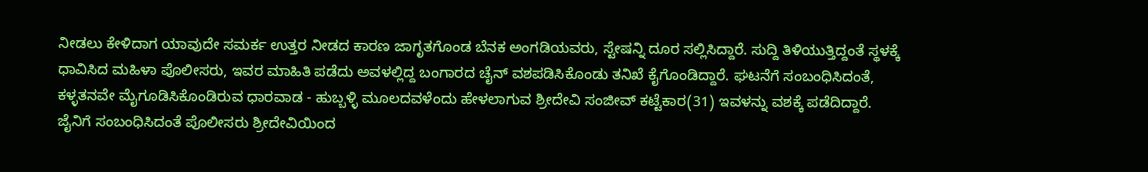ನೀಡಲು ಕೇಳಿದಾಗ ಯಾವುದೇ ಸಮರ್ಕ ಉತ್ತರ ನೀಡದ ಕಾರಣ ಜಾಗೃತಗೊಂಡ ಬೆನಕ ಅಂಗಡಿಯವರು, ಸ್ಟೇಷನ್ನಿ ದೂರ ಸಲ್ಲಿಸಿದ್ದಾರೆ. ಸುದ್ದಿ ತಿಳಿಯುತ್ತಿದ್ದಂತೆ ಸ್ಥಳಕ್ಕೆ ಧಾವಿಸಿದ ಮಹಿಳಾ ಪೊಲೀಸರು, ಇವರ ಮಾಹಿತಿ ಪಡೆದು ಅವಳಲ್ಲಿದ್ದ ಬಂಗಾರದ ಚೈನ್ ವಶಪಡಿಸಿಕೊಂಡು ತನಿಖೆ ಕೈಗೊಂಡಿದ್ದಾರೆ. ಘಟನೆಗೆ ಸಂಬಂಧಿಸಿದಂತೆ, ಕಳ್ಳತನವೇ ಮೈಗೂಡಿಸಿಕೊಂಡಿರುವ ಧಾರವಾಡ - ಹುಬ್ಬಳ್ಳಿ ಮೂಲದವಳೆಂದು ಹೇಳಲಾಗುವ ಶ್ರೀದೇವಿ ಸಂಜೀವ್ ಕಟ್ಟೆಕಾರ(31) ಇವಳನ್ನು ವಶಕ್ಕೆ ಪಡೆದಿದ್ದಾರೆ.
ಜೈನಿಗೆ ಸಂಬಂಧಿಸಿದಂತೆ ಪೊಲೀಸರು ಶ್ರೀದೇವಿಯಿಂದ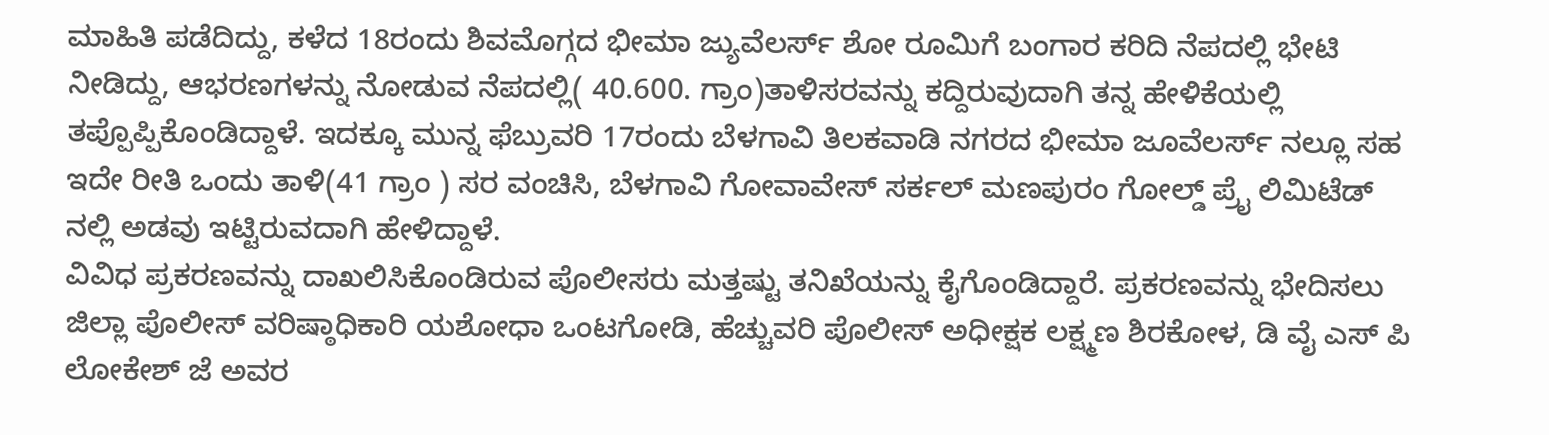ಮಾಹಿತಿ ಪಡೆದಿದ್ದು, ಕಳೆದ 18ರಂದು ಶಿವಮೊಗ್ಗದ ಭೀಮಾ ಜ್ಯುವೆಲರ್ಸ್ ಶೋ ರೂಮಿಗೆ ಬಂಗಾರ ಕರಿದಿ ನೆಪದಲ್ಲಿ ಭೇಟಿ ನೀಡಿದ್ದು, ಆಭರಣಗಳನ್ನು ನೋಡುವ ನೆಪದಲ್ಲಿ( 40.600. ಗ್ರಾಂ)ತಾಳಿಸರವನ್ನು ಕದ್ದಿರುವುದಾಗಿ ತನ್ನ ಹೇಳಿಕೆಯಲ್ಲಿ ತಪ್ಪೊಪ್ಪಿಕೊಂಡಿದ್ದಾಳೆ. ಇದಕ್ಕೂ ಮುನ್ನ ಫೆಬ್ರುವರಿ 17ರಂದು ಬೆಳಗಾವಿ ತಿಲಕವಾಡಿ ನಗರದ ಭೀಮಾ ಜೂವೆಲರ್ಸ್ ನಲ್ಲೂ ಸಹ ಇದೇ ರೀತಿ ಒಂದು ತಾಳಿ(41 ಗ್ರಾಂ ) ಸರ ವಂಚಿಸಿ, ಬೆಳಗಾವಿ ಗೋವಾವೇಸ್ ಸರ್ಕಲ್ ಮಣಪುರಂ ಗೋಲ್ಡ್ ಪ್ರೈ ಲಿಮಿಟೆಡ್ ನಲ್ಲಿ ಅಡವು ಇಟ್ಟಿರುವದಾಗಿ ಹೇಳಿದ್ದಾಳೆ.
ವಿವಿಧ ಪ್ರಕರಣವನ್ನು ದಾಖಲಿಸಿಕೊಂಡಿರುವ ಪೊಲೀಸರು ಮತ್ತಷ್ಟು ತನಿಖೆಯನ್ನು ಕೈಗೊಂಡಿದ್ದಾರೆ. ಪ್ರಕರಣವನ್ನು ಭೇದಿಸಲು ಜಿಲ್ಲಾ ಪೊಲೀಸ್ ವರಿಷ್ಠಾಧಿಕಾರಿ ಯಶೋಧಾ ಒಂಟಗೋಡಿ, ಹೆಚ್ಚುವರಿ ಪೊಲೀಸ್ ಅಧೀಕ್ಷಕ ಲಕ್ಷ್ಮಣ ಶಿರಕೋಳ, ಡಿ ವೈ ಎಸ್ ಪಿ ಲೋಕೇಶ್ ಜೆ ಅವರ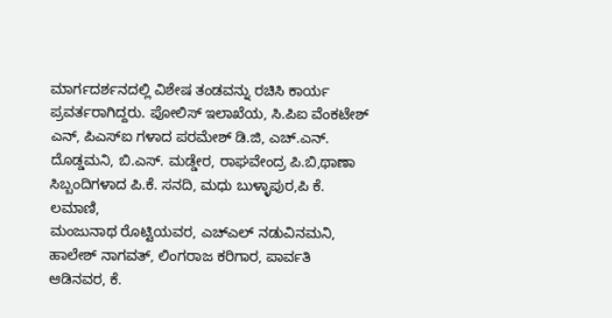ಮಾರ್ಗದರ್ಶನದಲ್ಲಿ ವಿಶೇಷ ತಂಡವನ್ನು ರಚಿಸಿ ಕಾರ್ಯ ಪ್ರವರ್ತರಾಗಿದ್ದರು. ಪೋಲಿಸ್ ಇಲಾಖೆಯ, ಸಿ.ಪಿಐ ವೆಂಕಟೇಶ್ ಎನ್, ಪಿಎಸ್ಐ ಗಳಾದ ಪರಮೇಶ್ ಡಿ.ಜಿ, ಎಚ್.ಎನ್. ದೊಡ್ಡಮನಿ, ಬಿ.ಎಸ್. ಮಡ್ಡೇರ, ರಾಘವೇಂದ್ರ ಪಿ.ಬಿ,ಥಾಣಾ ಸಿಬ್ಬಂದಿಗಳಾದ ಪಿ.ಕೆ. ಸನದಿ, ಮಧು ಬುಳ್ಳಾಪುರ,ಪಿ ಕೆ. ಲಮಾಣಿ,
ಮಂಜುನಾಥ ರೊಟ್ಟಿಯವರ, ಎಚ್ಎಲ್ ನಡುವಿನಮನಿ, ಹಾಲೇಶ್ ನಾಗವತ್, ಲಿಂಗರಾಜ ಕರಿಗಾರ, ಪಾರ್ವತಿ ಆಡಿನವರ, ಕೆ.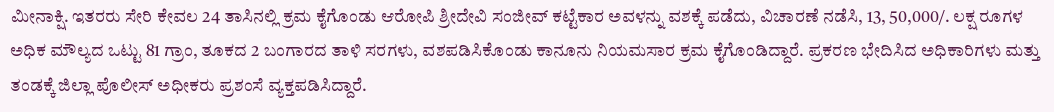ಮೀನಾಕ್ಷಿ. ಇತರರು ಸೇರಿ ಕೇವಲ 24 ತಾಸಿನಲ್ಲಿ ಕ್ರಮ ಕೈಗೊಂಡು ಆರೋಪಿ ಶ್ರೀದೇವಿ ಸಂಜೀವ್ ಕಟ್ಟೆಕಾರ ಅವಳನ್ನು ವಶಕ್ಕೆ ಪಡೆದು, ವಿಚಾರಣೆ ನಡೆಸಿ, 13, 50,000/. ಲಕ್ಷ ರೂಗಳ ಅಧಿಕ ಮೌಲ್ಯದ ಒಟ್ಟು 81 ಗ್ರಾಂ, ತೂಕದ 2 ಬಂಗಾರದ ತಾಳಿ ಸರಗಳು, ವಶಪಡಿಸಿಕೊಂಡು ಕಾನೂನು ನಿಯಮಸಾರ ಕ್ರಮ ಕೈಗೊಂಡಿದ್ದಾರೆ. ಪ್ರಕರಣ ಭೇದಿಸಿದ ಅಧಿಕಾರಿಗಳು ಮತ್ತು ತಂಡಕ್ಕೆ ಜಿಲ್ಲಾ ಪೊಲೀಸ್ ಅಧೀಕರು ಪ್ರಶಂಸೆ ವ್ಯಕ್ತಪಡಿಸಿದ್ದಾರೆ.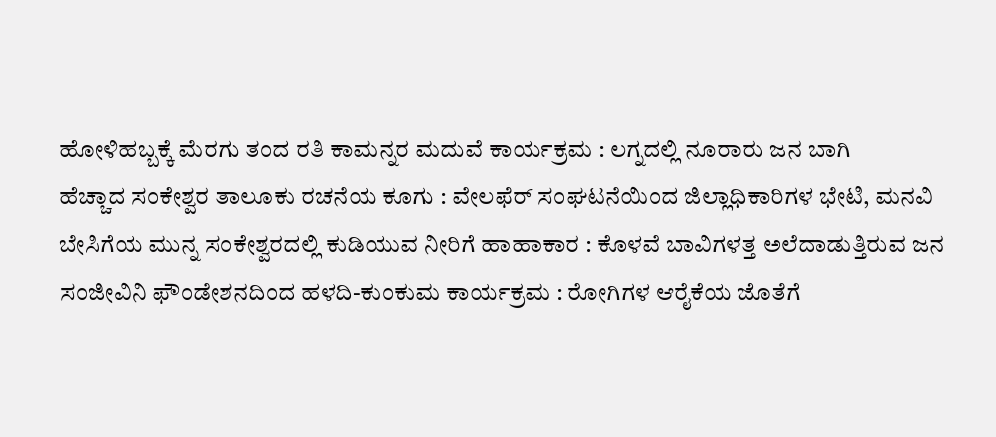ಹೋಳಿಹಬ್ಬಕ್ಕೆ ಮೆರಗು ತಂದ ರತಿ ಕಾಮನ್ನರ ಮದುವೆ ಕಾರ್ಯಕ್ರಮ : ಲಗ್ನದಲ್ಲಿ ನೂರಾರು ಜನ ಬಾಗಿ
ಹೆಚ್ಚಾದ ಸಂಕೇಶ್ವರ ತಾಲೂಕು ರಚನೆಯ ಕೂಗು : ವೇಲಫೆರ್ ಸಂಘಟನೆಯಿಂದ ಜಿಲ್ಲಾಧಿಕಾರಿಗಳ ಭೇಟಿ, ಮನವಿ
ಬೇಸಿಗೆಯ ಮುನ್ನ ಸಂಕೇಶ್ವರದಲ್ಲಿ ಕುಡಿಯುವ ನೀರಿಗೆ ಹಾಹಾಕಾರ : ಕೊಳವೆ ಬಾವಿಗಳತ್ತ ಅಲೆದಾಡುತ್ತಿರುವ ಜನ
ಸಂಜೀವಿನಿ ಫೌಂಡೇಶನದಿಂದ ಹಳದಿ-ಕುಂಕುಮ ಕಾರ್ಯಕ್ರಮ : ರೋಗಿಗಳ ಆರೈಕೆಯ ಜೊತೆಗೆ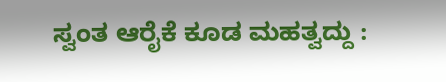ಸ್ವಂತ ಆರೈಕೆ ಕೂಡ ಮಹತ್ವದ್ದು :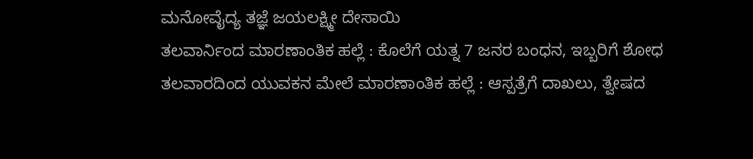ಮನೋವೈದ್ಯ ತಜ್ಞೆ ಜಯಲಕ್ಷ್ಮೀ ದೇಸಾಯಿ
ತಲವಾರ್ನಿಂದ ಮಾರಣಾಂತಿಕ ಹಲ್ಲೆ : ಕೊಲೆಗೆ ಯತ್ನ 7 ಜನರ ಬಂಧನ, ಇಬ್ಬರಿಗೆ ಶೋಧ
ತಲವಾರದಿಂದ ಯುವಕನ ಮೇಲೆ ಮಾರಣಾಂತಿಕ ಹಲ್ಲೆ : ಆಸ್ಪತ್ರೆಗೆ ದಾಖಲು, ತ್ವೇಷದ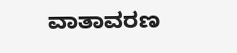ವಾತಾವರಣ